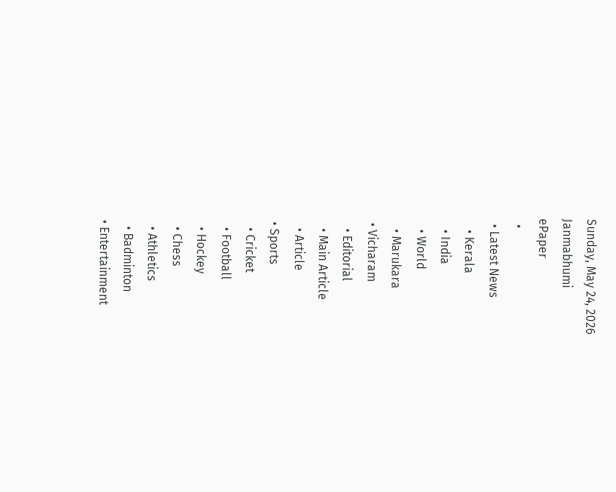Sunday, May 24, 2026
Janmabhumi
ePaper
  •
  • Latest News
    • Kerala
    • India
    • World
    • Marukara
  • Vicharam
    • Editorial
    • Main Article
    • Article
  • Sports
    • Cricket
    • Football
    • Hockey
    • Chess
    • Athletics
    • Badminton
  • Entertainment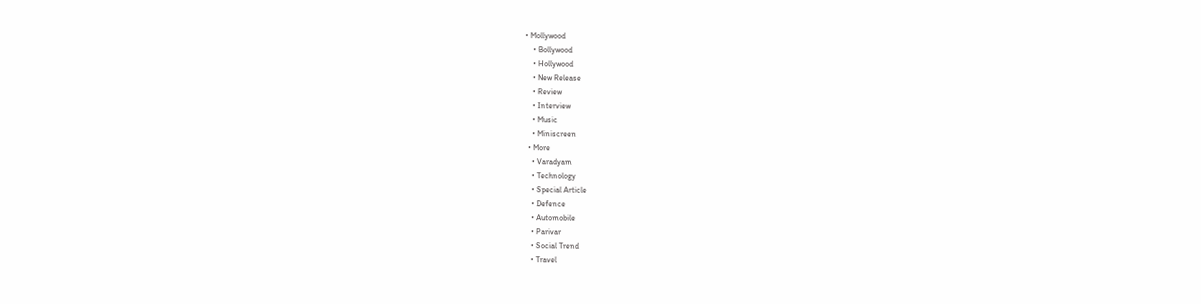• Mollywood
    • Bollywood
    • Hollywood
    • New Release
    • Review
    • Interview
    • Music
    • Miniscreen
  • More
    • Varadyam
    • Technology
    • Special Article
    • Defence
    • Automobile
    • Parivar
    • Social Trend
    • Travel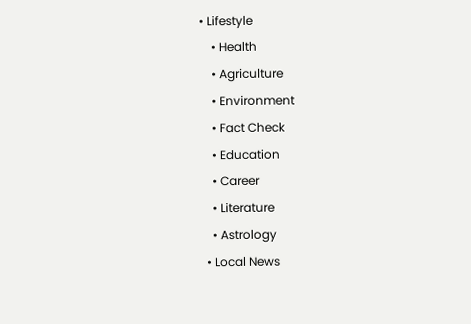• Lifestyle
    • Health
    • Agriculture
    • Environment
    • Fact Check
    • Education
    • Career
    • Literature
    • Astrology
  • Local News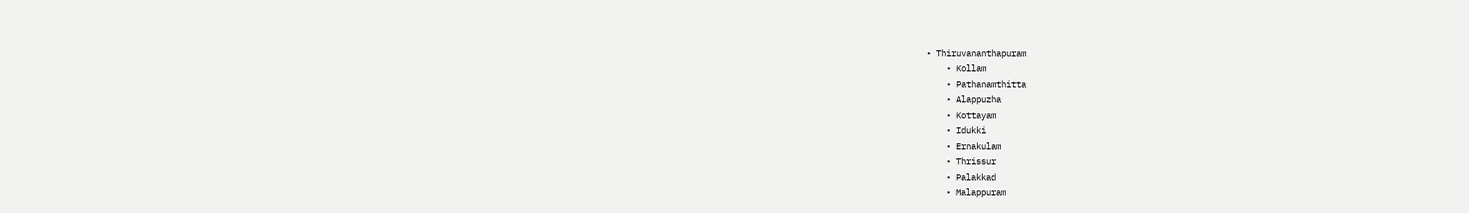• Thiruvananthapuram
    • Kollam
    • Pathanamthitta
    • Alappuzha
    • Kottayam
    • Idukki
    • Ernakulam
    • Thrissur
    • Palakkad
    • Malappuram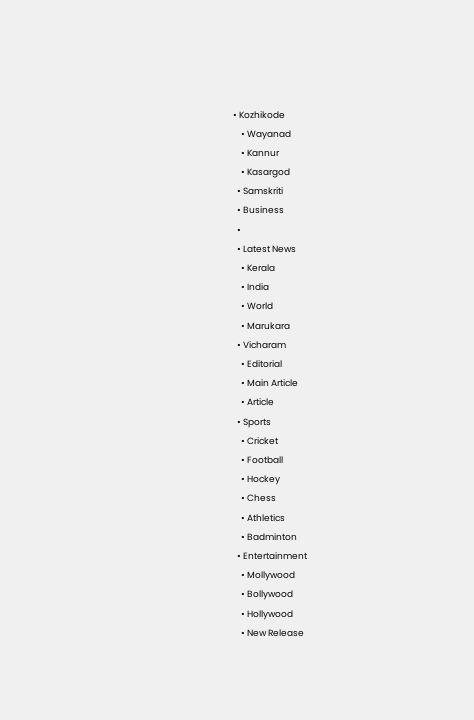• Kozhikode
    • Wayanad
    • Kannur
    • Kasargod
  • Samskriti
  • Business
  •
  • Latest News
    • Kerala
    • India
    • World
    • Marukara
  • Vicharam
    • Editorial
    • Main Article
    • Article
  • Sports
    • Cricket
    • Football
    • Hockey
    • Chess
    • Athletics
    • Badminton
  • Entertainment
    • Mollywood
    • Bollywood
    • Hollywood
    • New Release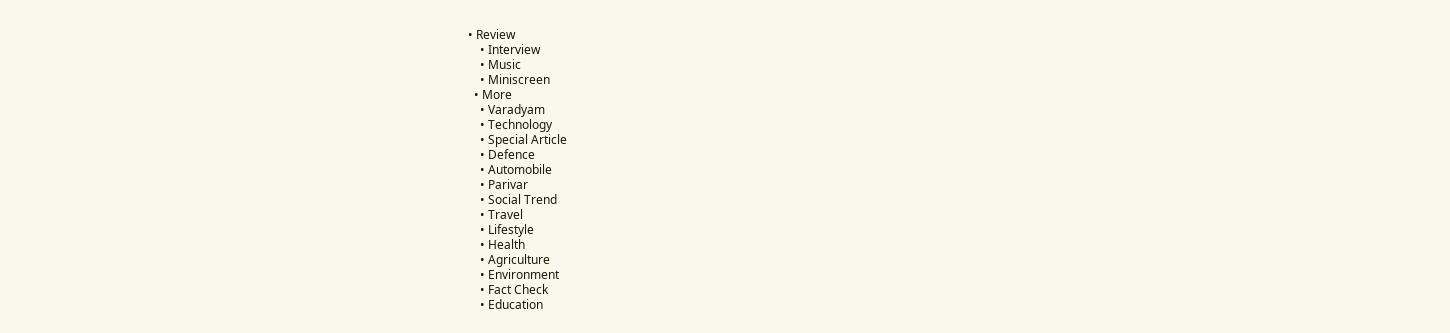• Review
    • Interview
    • Music
    • Miniscreen
  • More
    • Varadyam
    • Technology
    • Special Article
    • Defence
    • Automobile
    • Parivar
    • Social Trend
    • Travel
    • Lifestyle
    • Health
    • Agriculture
    • Environment
    • Fact Check
    • Education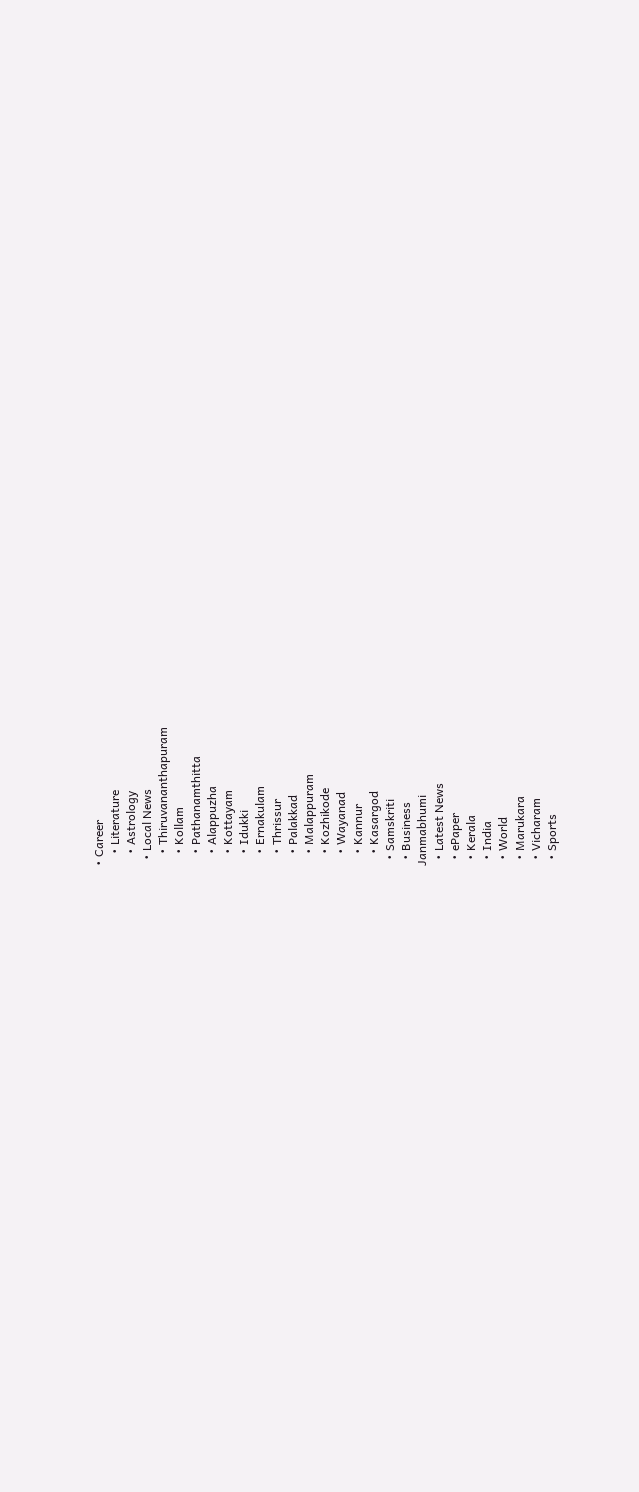• Career
    • Literature
    • Astrology
  • Local News
    • Thiruvananthapuram
    • Kollam
    • Pathanamthitta
    • Alappuzha
    • Kottayam
    • Idukki
    • Ernakulam
    • Thrissur
    • Palakkad
    • Malappuram
    • Kozhikode
    • Wayanad
    • Kannur
    • Kasargod
  • Samskriti
  • Business
Janmabhumi
  • Latest News
  • ePaper
  • Kerala
  • India
  • World
  • Marukara
  • Vicharam
  • Sports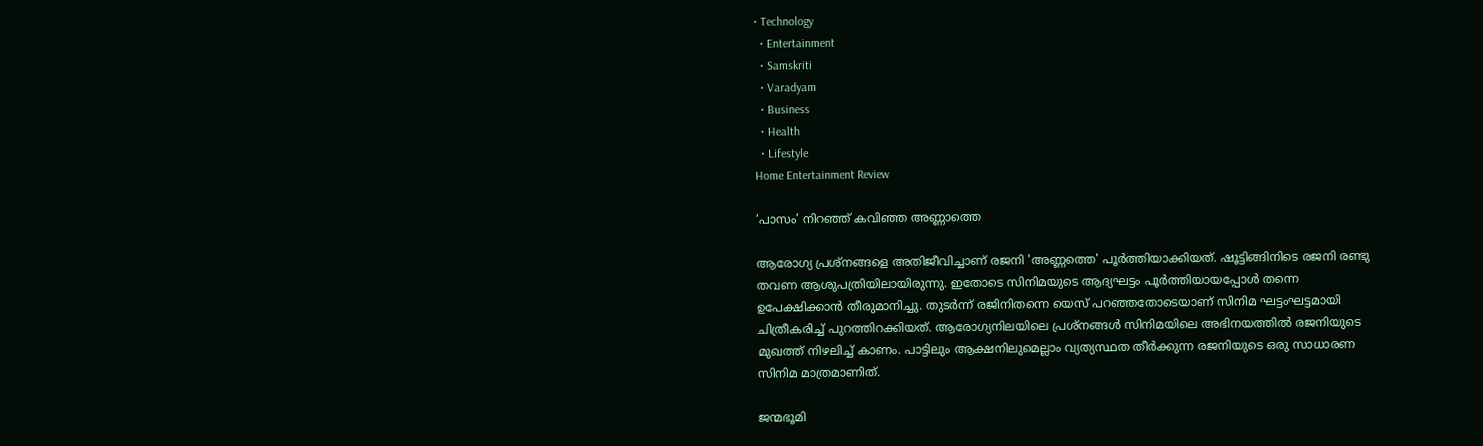• Technology
  • Entertainment
  • Samskriti
  • Varadyam
  • Business
  • Health
  • Lifestyle
Home Entertainment Review

‘പാസം’ നിറഞ്ഞ് കവിഞ്ഞ അണ്ണാത്തെ

ആരോഗ്യ പ്രശ്‌നങ്ങളെ അതിജീവിച്ചാണ് രജനി 'അണ്ണത്തെ' പൂര്‍ത്തിയാക്കിയത്. ഷൂട്ടിങ്ങിനിടെ രജനി രണ്ടു തവണ ആശുപത്രിയിലായിരുന്നു. ഇതോടെ സിനിമയുടെ ആദ്യഘട്ടം പൂര്‍ത്തിയായപ്പോള്‍ തന്നെ ഉപേക്ഷിക്കാന്‍ തീരുമാനിച്ചു. തുടര്‍ന്ന് രജിനിതന്നെ യെസ് പറഞ്ഞതോടെയാണ് സിനിമ ഘട്ടംഘട്ടമായി ചിത്രീകരിച്ച് പുറത്തിറക്കിയത്. ആരോഗ്യനിലയിലെ പ്രശ്‌നങ്ങള്‍ സിനിമയിലെ അഭിനയത്തില്‍ രജനിയുടെ മുഖത്ത് നിഴലിച്ച് കാണം. പാട്ടിലും ആക്ഷനിലുമെല്ലാം വ്യത്യസ്ഥത തീര്‍ക്കുന്ന രജനിയുടെ ഒരു സാധാരണ സിനിമ മാത്രമാണിത്.

ജന്മഭൂമി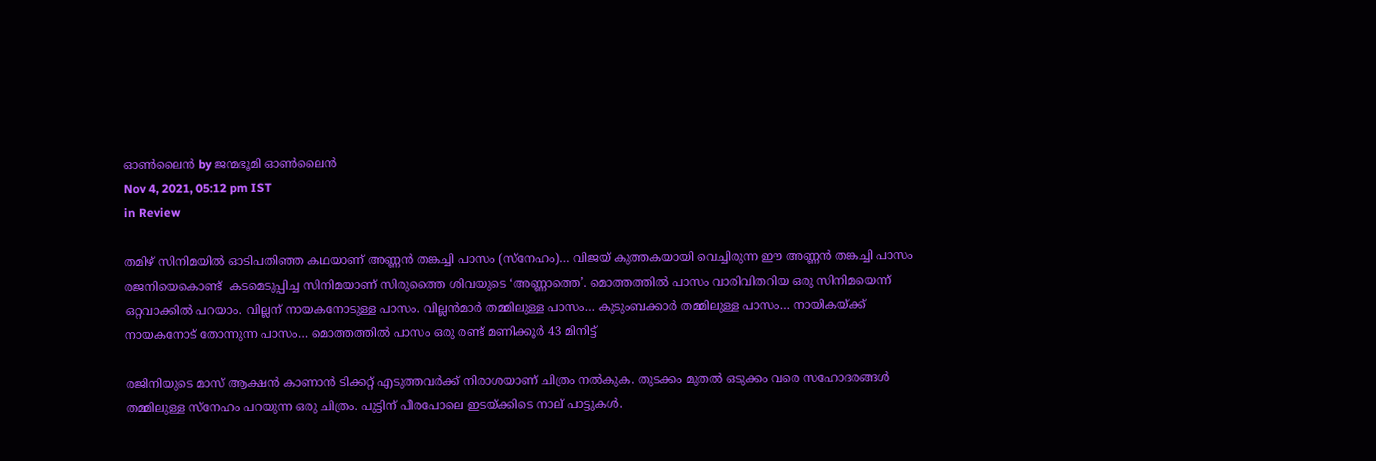ഓണ്‍ലൈന്‍ by ജന്മഭൂമി ഓണ്‍ലൈന്‍
Nov 4, 2021, 05:12 pm IST
in Review

തമിഴ് സിനിമയില്‍ ഓടിപതിഞ്ഞ കഥയാണ് അണ്ണന്‍ തങ്കച്ചി പാസം (സ്‌നേഹം)… വിജയ് കുത്തകയായി വെച്ചിരുന്ന ഈ അണ്ണന്‍ തങ്കച്ചി പാസം രജനിയെകൊണ്ട്  കടമെടുപ്പിച്ച സിനിമയാണ് സിരുത്തൈ ശിവയുടെ ‘അണ്ണാത്തെ’. മൊത്തത്തില്‍ പാസം വാരിവിതറിയ ഒരു സിനിമയെന്ന് ഒറ്റവാക്കില്‍ പറയാം. വില്ലന് നായകനോടുള്ള പാസം. വില്ലന്‍മാര്‍ തമ്മിലുള്ള പാസം… കുടുംബക്കാര്‍ തമ്മിലുള്ള പാസം… നായികയ്‌ക്ക് നായകനോട് തോന്നുന്ന പാസം… മൊത്തത്തില്‍ പാസം ഒരു രണ്ട് മണിക്കൂര്‍ 43 മിനിട്ട്

രജിനിയുടെ മാസ് ആക്ഷന്‍ കാണാന്‍ ടിക്കറ്റ് എടുത്തവര്‍ക്ക് നിരാശയാണ് ചിത്രം നല്‍കുക. തുടക്കം മുതല്‍ ഒടുക്കം വരെ സഹോദരങ്ങള്‍ തമ്മിലുള്ള സ്‌നേഹം പറയുന്ന ഒരു ചിത്രം. പുട്ടിന് പീരപോലെ ഇടയ്‌ക്കിടെ നാല് പാട്ടുകള്‍.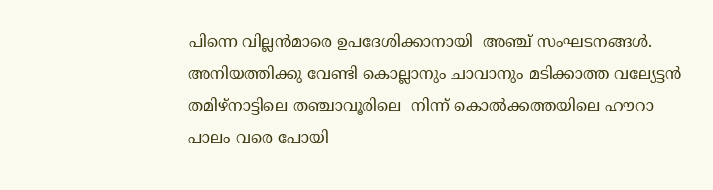പിന്നെ വില്ലന്‍മാരെ ഉപദേശിക്കാനായി  അഞ്ച് സംഘടനങ്ങള്‍. അനിയത്തിക്കു വേണ്ടി കൊല്ലാനും ചാവാനും മടിക്കാത്ത വല്യേട്ടന്‍ തമിഴ്‌നാട്ടിലെ തഞ്ചാവൂരിലെ  നിന്ന് കൊല്‍ക്കത്തയിലെ ഹൗറാ പാലം വരെ പോയി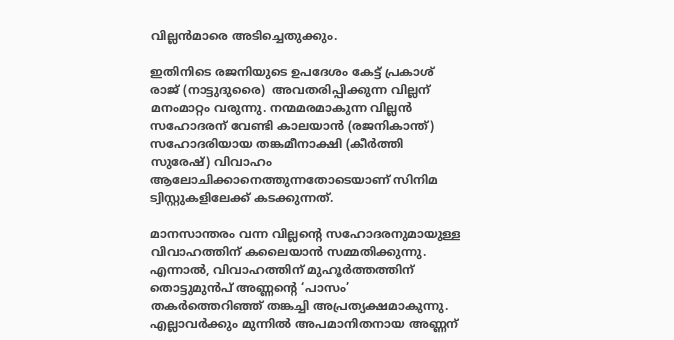വില്ലന്‍മാരെ അടിച്ചെതുക്കും.

ഇതിനിടെ രജനിയുടെ ഉപദേശം കേട്ട് പ്രകാശ് രാജ് (നാട്ടുദുരൈ)  അവതരിപ്പിക്കുന്ന വില്ലന് മനംമാറ്റം വരുന്നു. നന്മമരമാകുന്ന വില്ലന്‍ സഹോദരന് വേണ്ടി കാലയാന്‍ (രജനികാന്ത്) സഹോദരിയായ തങ്കമീനാക്ഷി (കീര്‍ത്തി സുരേഷ്) വിവാഹം ആലോചിക്കാനെത്തുന്നതോടെയാണ് സിനിമ ട്വിസ്റ്റുകളിലേക്ക് കടക്കുന്നത്.

മാനസാന്തരം വന്ന വില്ലന്റെ സഹോദരനുമായുള്ള വിവാഹത്തിന് കലൈയാന്‍ സമ്മതിക്കുന്നു. എന്നാല്‍, വിവാഹത്തിന് മുഹൂര്‍ത്തത്തിന് തൊട്ടുമുന്‍പ് അണ്ണന്റെ ‘പാസം’ തകര്‍ത്തെറിഞ്ഞ് തങ്കച്ചി അപ്രത്യക്ഷമാകുന്നു. എല്ലാവര്‍ക്കും മുന്നില്‍ അപമാനിതനായ അണ്ണന്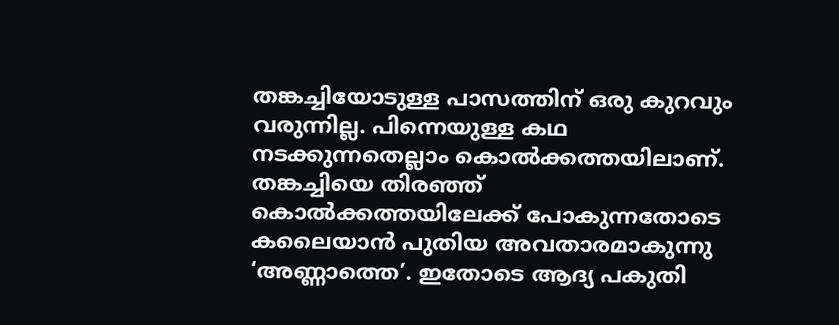തങ്കച്ചിയോടുള്ള പാസത്തിന് ഒരു കുറവും വരുന്നില്ല. പിന്നെയുള്ള കഥ നടക്കുന്നതെല്ലാം കൊല്‍ക്കത്തയിലാണ്. തങ്കച്ചിയെ തിരഞ്ഞ് കൊല്‍ക്കത്തയിലേക്ക് പോകുന്നതോടെ കലൈയാന്‍ പുതിയ അവതാരമാകുന്നു ‘അണ്ണാത്തെ’. ഇതോടെ ആദ്യ പകുതി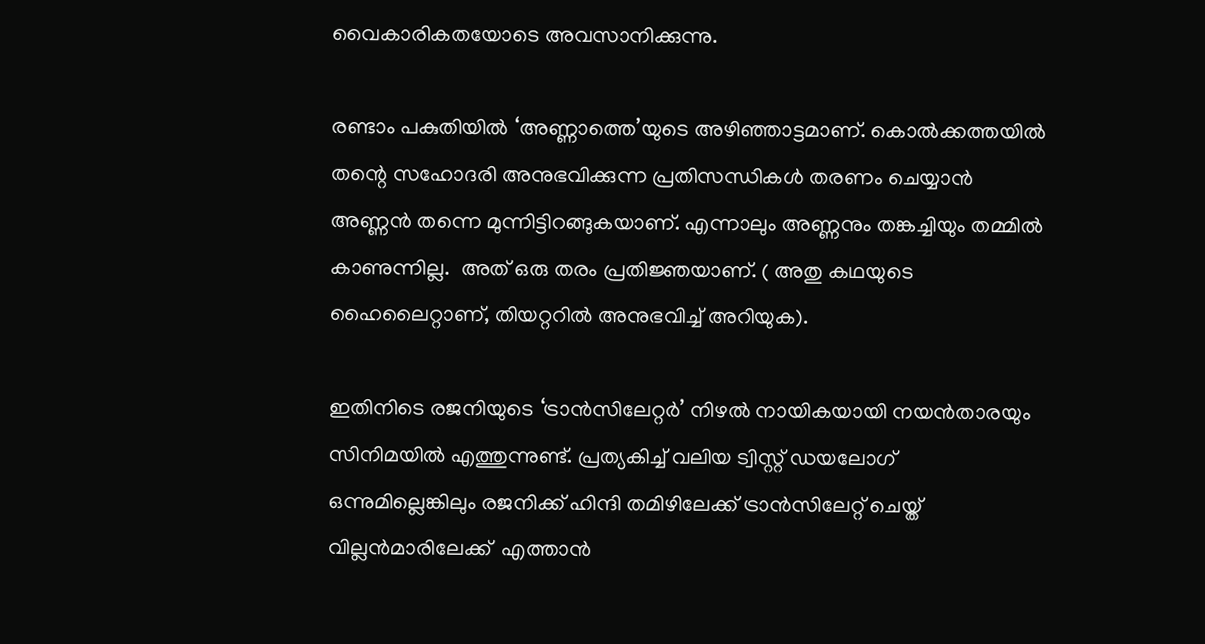വൈകാരികതയോടെ അവസാനിക്കുന്നു.

രണ്ടാം പകുതിയില്‍ ‘അണ്ണാത്തെ’യുടെ അഴിഞ്ഞാട്ടമാണ്. കൊല്‍ക്കത്തയില്‍ തന്റെ സഹോദരി അനുഭവിക്കുന്ന പ്രതിസന്ധികള്‍ തരണം ചെയ്യാന്‍ അണ്ണന്‍ തന്നെ മുന്നിട്ടിറങ്ങുകയാണ്. എന്നാലും അണ്ണനും തങ്കച്ചിയും തമ്മില്‍ കാണുന്നില്ല.  അത് ഒരു തരം പ്രതിജ്ഞയാണ്. ( അതു കഥയുടെ ഹൈലൈറ്റാണ്, തിയറ്ററില്‍ അനുഭവിച്ച് അറിയുക).

ഇതിനിടെ രജനിയുടെ ‘ട്രാന്‍സിലേറ്റര്‍’ നിഴല്‍ നായികയായി നയന്‍താരയും സിനിമയില്‍ എത്തുന്നുണ്ട്. പ്രത്യകിച്ച് വലിയ ട്വിസ്റ്റ് ഡയലോഗ് ഒന്നുമില്ലെങ്കിലും രജനിക്ക് ഹിന്ദി തമിഴിലേക്ക് ട്രാന്‍സിലേറ്റ് ചെയ്ത് വില്ലന്‍മാരിലേക്ക്  എത്താന്‍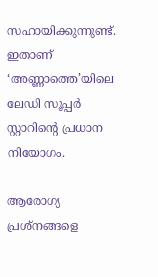സഹായിക്കുന്നുണ്ട്. ഇതാണ് ‘അണ്ണാത്തെ’യിലെ ലേഡി സൂപ്പര്‍ സ്റ്റാറിന്റെ പ്രധാന നിയോഗം.

ആരോഗ്യ പ്രശ്‌നങ്ങളെ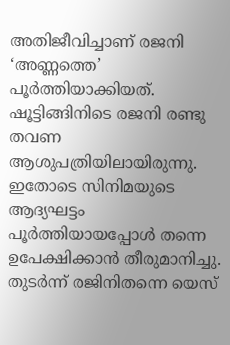അതിജീവിച്ചാണ് രജനി ‘അണ്ണത്തെ’ പൂര്‍ത്തിയാക്കിയത്. ഷൂട്ടിങ്ങിനിടെ രജനി രണ്ടു തവണ ആശുപത്രിയിലായിരുന്നു. ഇതോടെ സിനിമയുടെ ആദ്യഘട്ടം പൂര്‍ത്തിയായപ്പോള്‍ തന്നെ ഉപേക്ഷിക്കാന്‍ തീരുമാനിച്ചു. തുടര്‍ന്ന് രജിനിതന്നെ യെസ്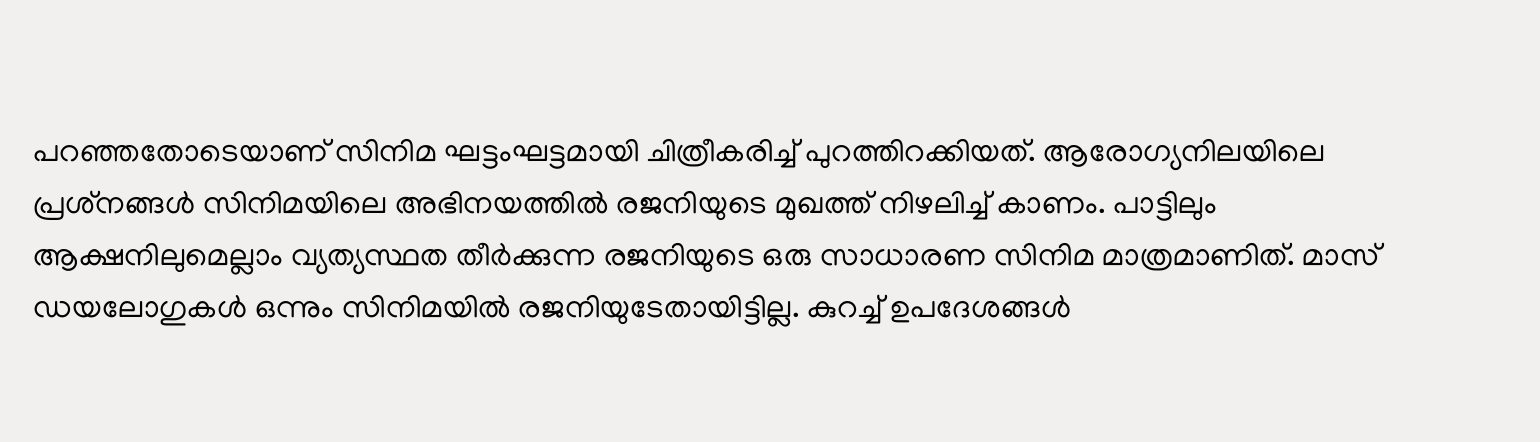പറഞ്ഞതോടെയാണ് സിനിമ ഘട്ടംഘട്ടമായി ചിത്രീകരിച്ച് പുറത്തിറക്കിയത്. ആരോഗ്യനിലയിലെ പ്രശ്‌നങ്ങള്‍ സിനിമയിലെ അഭിനയത്തില്‍ രജനിയുടെ മുഖത്ത് നിഴലിച്ച് കാണം. പാട്ടിലും ആക്ഷനിലുമെല്ലാം വ്യത്യസ്ഥത തീര്‍ക്കുന്ന രജനിയുടെ ഒരു സാധാരണ സിനിമ മാത്രമാണിത്. മാസ് ഡയലോഗുകള്‍ ഒന്നും സിനിമയില്‍ രജനിയുടേതായിട്ടില്ല. കുറച്ച് ഉപദേശങ്ങള്‍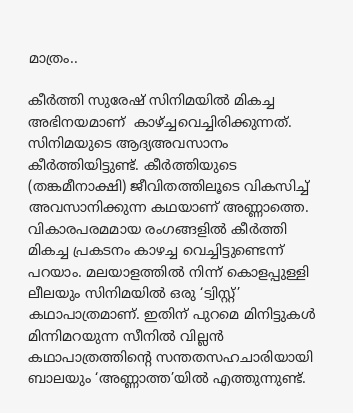മാത്രം..

കീര്‍ത്തി സുരേഷ് സിനിമയില്‍ മികച്ച അഭിനയമാണ്  കാഴ്‌ച്ചവെച്ചിരിക്കുന്നത്. സിനിമയുടെ ആദ്യഅവസാനം കീര്‍ത്തിയിട്ടുണ്ട്. കീര്‍ത്തിയുടെ (തങ്കമീനാക്ഷി) ജീവിതത്തിലൂടെ വികസിച്ച് അവസാനിക്കുന്ന കഥയാണ് അണ്ണാത്തെ. വികാരപരമമായ രംഗങ്ങളില്‍ കീര്‍ത്തി മികച്ച പ്രകടനം കാഴച്ച വെച്ചിട്ടുണ്ടെന്ന് പറയാം. മലയാളത്തില്‍ നിന്ന് കൊളപ്പുള്ളി ലീലയും സിനിമയില്‍ ഒരു ‘ട്വിസ്റ്റ്’ കഥാപാത്രമാണ്. ഇതിന് പുറമെ മിനിട്ടുകള്‍ മിന്നിമറയുന്ന സീനില്‍ വില്ലന്‍ കഥാപാത്രത്തിന്റെ സന്തതസഹചാരിയായി ബാലയും ‘അണ്ണാത്ത’യില്‍ എത്തുന്നുണ്ട്.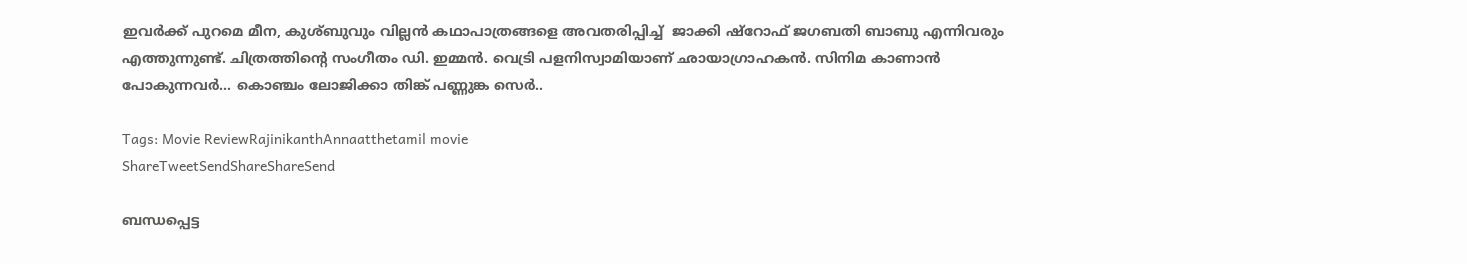ഇവര്‍ക്ക് പുറമെ മീന, കുശ്ബുവും വില്ലന്‍ കഥാപാത്രങ്ങളെ അവതരിപ്പിച്ച്  ജാക്കി ഷ്റോഫ് ജഗബതി ബാബു എന്നിവരും എത്തുന്നുണ്ട്. ചിത്രത്തിന്റെ സംഗീതം ഡി. ഇമ്മന്‍. വെട്രി പളനിസ്വാമിയാണ് ഛായാഗ്രാഹകന്‍. സിനിമ കാണാന്‍ പോകുന്നവര്‍… കൊഞ്ചം ലോജിക്കാ തിങ്ക് പണ്ണുങ്ക സെര്‍..

Tags: Movie ReviewRajinikanthAnnaatthetamil movie
ShareTweetSendShareShareSend

ബന്ധപ്പെട്ട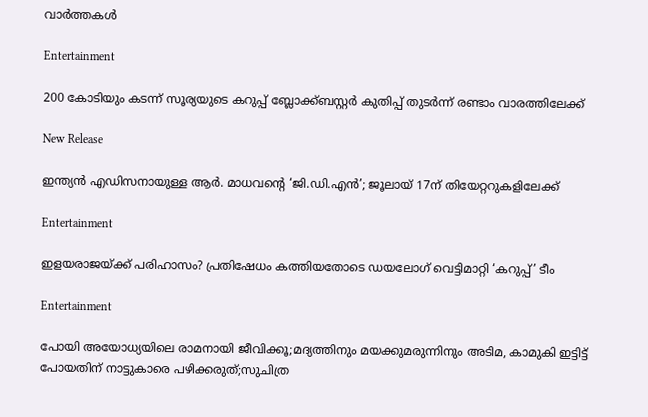വാര്‍ത്തകള്‍

Entertainment

200 കോടിയും കടന്ന് സൂര്യയുടെ കറുപ്പ്‌ ബ്ലോക്ക്ബസ്റ്റർ കുതിപ്പ് തുടർന്ന് രണ്ടാം വാരത്തിലേക്ക്

New Release

ഇന്ത്യന്‍ എഡിസനായുള്ള ആർ. മാധവന്റെ ‘ജി.ഡി.എന്‍’; ജൂലായ് 17ന് തിയേറ്ററുകളിലേക്ക്

Entertainment

ഇളയരാജയ്‌ക്ക് പരിഹാസം? പ്രതിഷേധം കത്തിയതോടെ ഡയലോഗ് വെട്ടിമാറ്റി ‘കറുപ്പ്’ ടീം

Entertainment

പോയി അയോധ്യയിലെ രാമനായി ജീവിക്കൂ;മദ്യത്തിനും മയക്കുമരുന്നിനും അടിമ, കാമുകി ഇട്ടിട്ട് പോയതിന് നാട്ടുകാരെ പഴിക്കരുത്;സുചിത്ര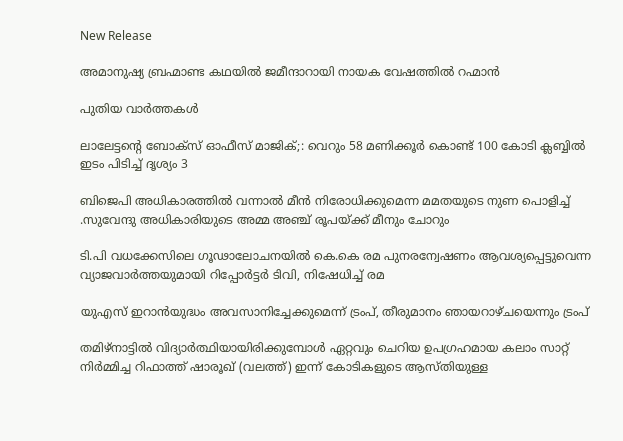New Release

അമാനുഷ്യ ബ്രഹ്മാണ്ട കഥയിൽ ജമീന്ദാറായി നായക വേഷത്തിൽ റഹ്മാൻ

പുതിയ വാര്‍ത്തകള്‍

ലാലേട്ടന്റെ ബോക്സ്‌ ഓഫീസ് മാജിക്‌;: വെറും 58 മണിക്കൂർ കൊണ്ട് 100 കോടി ക്ലബ്ബിൽ ഇടം പിടിച്ച് ദൃശ്യം 3

ബിജെപി അധികാരത്തില്‍ വന്നാല്‍ മീന്‍ നിരോധിക്കുമെന്ന മമതയുടെ നുണ പൊളിച്ച് .സുവേന്ദു അധികാരിയുടെ അമ്മ അഞ്ച് രൂപയ്‌ക്ക് മീനും ചോറും

ടി.പി വധക്കേസിലെ ഗൂഢാലോചനയില്‍ കെ.കെ രമ പുനരന്വേഷണം ആവശ്യപ്പെട്ടുവെന്ന വ്യാജവാര്‍ത്തയുമായി റിപ്പോര്‍ട്ടര്‍ ടിവി, നിഷേധിച്ച് രമ

യുഎസ് ഇറാന്‍യുദ്ധം അവസാനിച്ചേക്കുമെന്ന് ട്രംപ്, തീരുമാനം ഞായറാഴ്ചയെന്നും ട്രംപ്

തമിഴ്നാട്ടില്‍ വിദ്യാര്‍ത്ഥിയായിരിക്കുമ്പോള്‍ ഏറ്റവും ചെറിയ ഉപഗ്രഹമായ കലാം സാറ്റ് നിര്‍മ്മിച്ച റിഫാത്ത് ഷാരൂഖ് (വലത്ത്) ഇന്ന് കോടികളുടെ ആസ്തിയുള്ള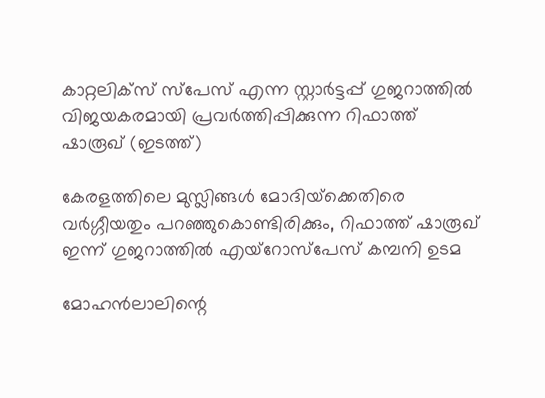കാറ്റലിക്സ് സ്പേസ് എന്ന സ്റ്റാര്‍ട്ടപ്പ് ഗുജറാത്തില്‍ വിജയകരമായി പ്രവര്‍ത്തിപ്പിക്കുന്ന റിഫാത്ത് ഷാരൂഖ് (ഇടത്ത്)

കേരളത്തിലെ മുസ്ലിങ്ങള്‍ മോദിയ്‌ക്കെതിരെ വര്‍ഗ്ഗീയതും പറഞ്ഞുകൊണ്ടിരിക്കും, റിഫാത്ത് ഷാരൂഖ് ഇന്ന് ഗുജറാത്തില്‍ എയ്റോസ്പേസ് കമ്പനി ഉടമ

മോഹന്‍ലാലിന്റെ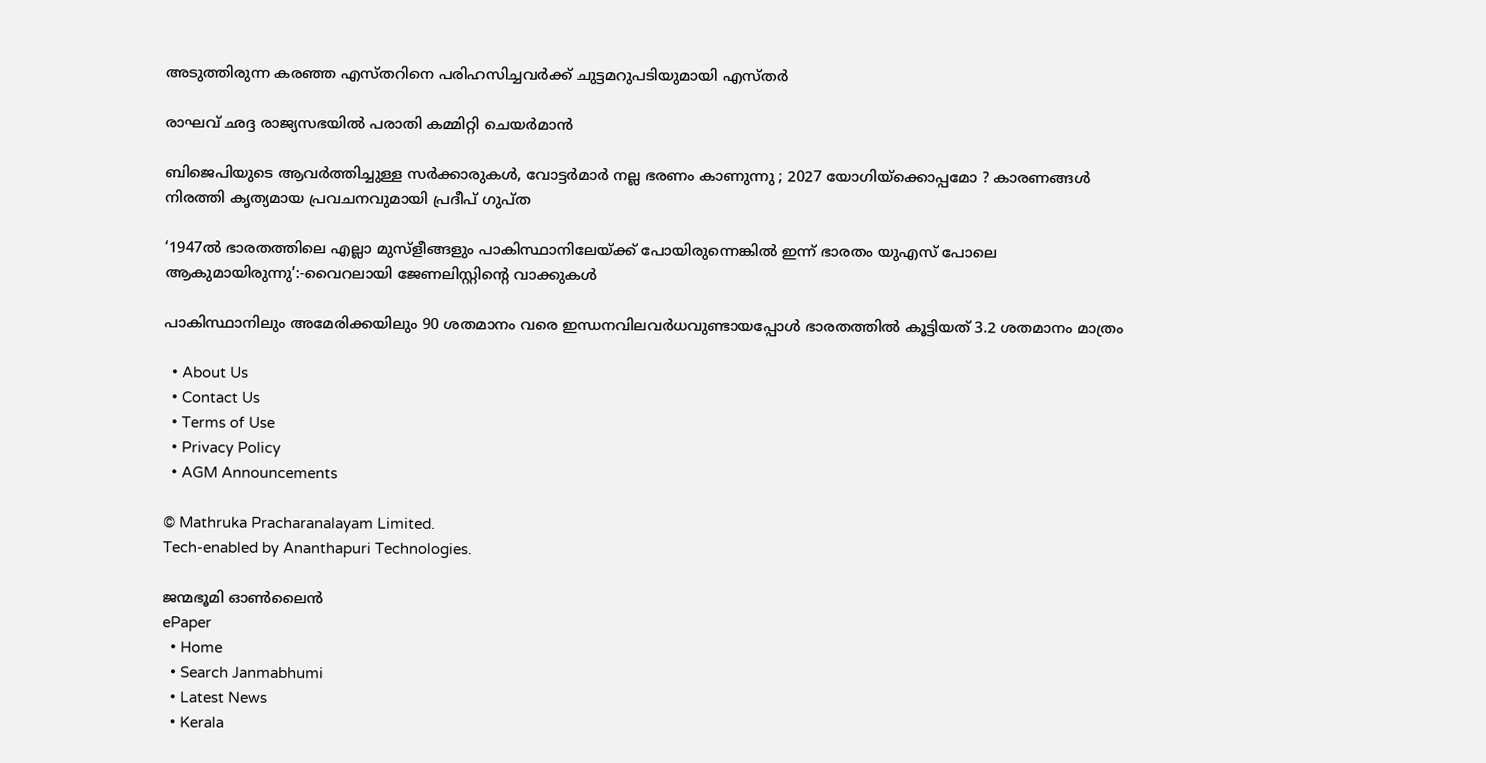അടുത്തിരുന്ന കരഞ്ഞ എസ്തറിനെ പരിഹസിച്ചവര്‍ക്ക് ചുട്ടമറുപടിയുമായി എസ്തര്‍

രാഘവ് ഛദ്ദ രാജ്യസഭയില്‍ പരാതി കമ്മിറ്റി ചെയര്‍മാന്‍

ബിജെപിയുടെ ആവർത്തിച്ചുള്ള സർക്കാരുകൾ, വോട്ടർമാർ നല്ല ഭരണം കാണുന്നു ; 2027 യോഗിയ്‌ക്കൊപ്പമോ ? കാരണങ്ങൾ നിരത്തി കൃത്യമായ പ്രവചനവുമായി പ്രദീപ് ഗുപ്ത

‘1947ൽ ഭാരതത്തിലെ എല്ലാ മുസ്ളീങ്ങളും പാകിസ്ഥാനിലേയ്‌ക്ക് പോയിരുന്നെങ്കില്‍ ഇന്ന് ഭാരതം യുഎസ് പോലെ ആകുമായിരുന്നു’:-വൈറലായി ജേണലിസ്റ്റിന്റെ വാക്കുകള്‍

പാകിസ്ഥാനിലും അമേരിക്കയിലും 90 ശതമാനം വരെ ഇന്ധനവിലവര്‍ധവുണ്ടായപ്പോള്‍ ഭാരതത്തില്‍ കൂട്ടിയത് 3.2 ശതമാനം മാത്രം

  • About Us
  • Contact Us
  • Terms of Use
  • Privacy Policy
  • AGM Announcements

© Mathruka Pracharanalayam Limited.
Tech-enabled by Ananthapuri Technologies.

ജന്മഭൂമി ഓണ്‍ലൈന്‍
ePaper
  • Home
  • Search Janmabhumi
  • Latest News
  • Kerala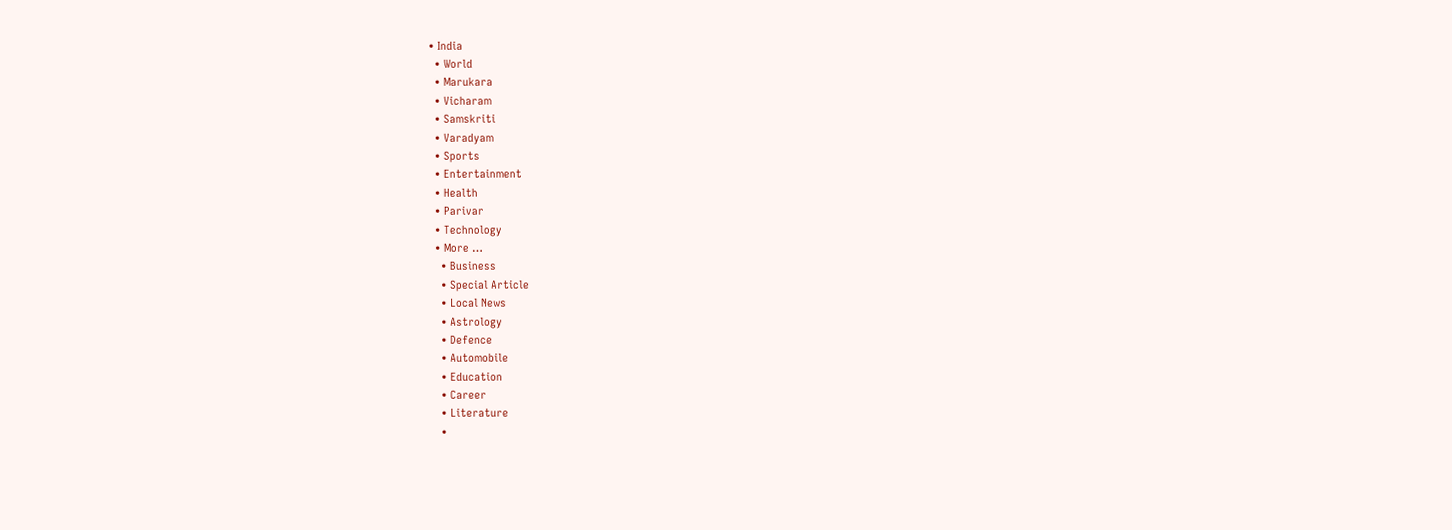• India
  • World
  • Marukara
  • Vicharam
  • Samskriti
  • Varadyam
  • Sports
  • Entertainment
  • Health
  • Parivar
  • Technology
  • More …
    • Business
    • Special Article
    • Local News
    • Astrology
    • Defence
    • Automobile
    • Education
    • Career
    • Literature
    •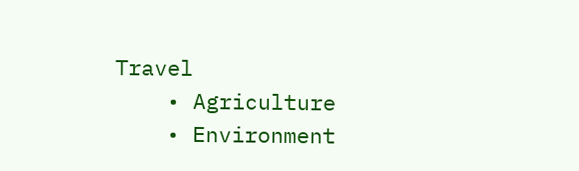Travel
    • Agriculture
    • Environment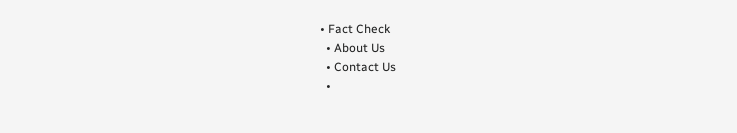• Fact Check
  • About Us
  • Contact Us
  •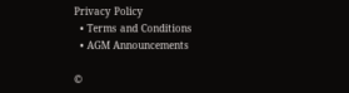Privacy Policy
  • Terms and Conditions
  • AGM Announcements

©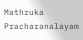Mathruka Pracharanalayam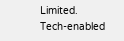Limited.
Tech-enabled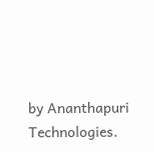by Ananthapuri Technologies.